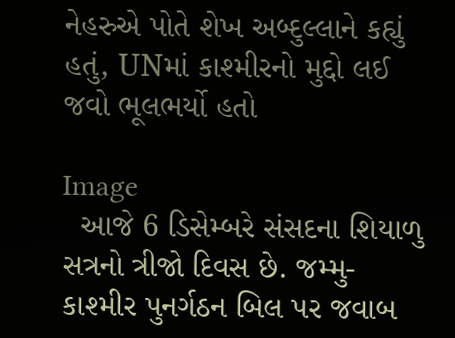નેહરુએ પોતે શેખ અબ્દુલ્લાને કહ્યું હતું, UNમાં કાશ્મીરનો મુદ્દો લઈ જવો ભૂલભર્યો હતો

Image
  આજે 6 ડિસેમ્બરે સંસદના શિયાળુ સત્રનો ત્રીજો દિવસ છે. જમ્મુ-કાશ્મીર પુનર્ગઠન બિલ પર જવાબ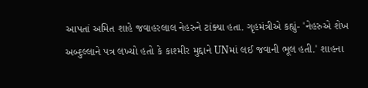આપતાં અમિત શાહે જવાહરલાલ નેહરુને ટાંક્યા હતા. ગૃહમંત્રીએ કહ્યું- 'નેહરુએ શેખ અબ્દુલ્લાને પત્ર લખ્યો હતો કે કાશ્મીર મુદ્દાને UNમાં લઈ જવાની ભૂલ હતી.' શાહના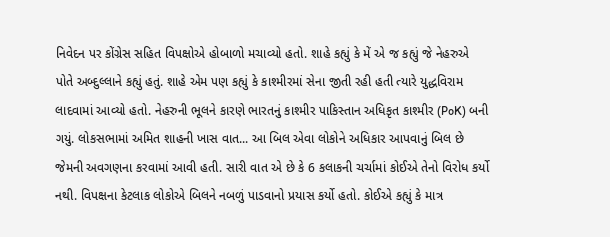નિવેદન પર કોંગ્રેસ સહિત વિપક્ષોએ હોબાળો મચાવ્યો હતો. શાહે કહ્યું કે મેં એ જ કહ્યું જે નેહરુએ પોતે અબ્દુલ્લાને કહ્યું હતું. શાહે એમ પણ કહ્યું કે કાશ્મીરમાં સેના જીતી રહી હતી ત્યારે યુદ્ધવિરામ લાદવામાં આવ્યો હતો. નેહરુની ભૂલને કારણે ભારતનું કાશ્મીર પાકિસ્તાન અધિકૃત કાશ્મીર (PoK) બની ગયું. લોકસભામાં અમિત શાહની ખાસ વાત... આ બિલ એવા લોકોને અધિકાર આપવાનું બિલ છે જેમની અવગણના કરવામાં આવી હતી. સારી વાત એ છે કે 6 કલાકની ચર્ચામાં કોઈએ તેનો વિરોધ કર્યો નથી. વિપક્ષના કેટલાક લોકોએ બિલને નબળું પાડવાનો પ્રયાસ કર્યો હતો. કોઈએ કહ્યું કે માત્ર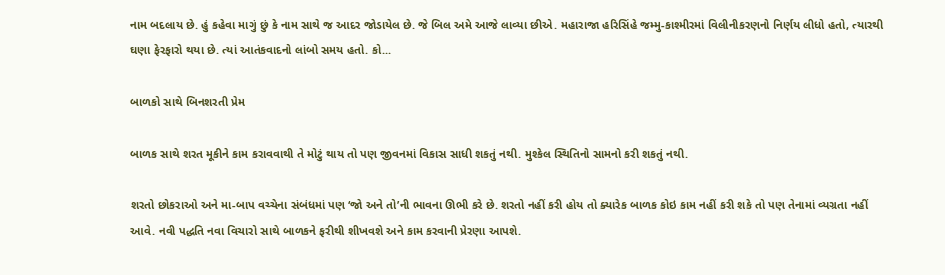નામ બદલાય છે. હું કહેવા માગું છું કે નામ સાથે જ આદર જોડાયેલ છે. જે બિલ અમે આજે લાવ્યા છીએ. મહારાજા હરિસિંહે જમ્મુ-કાશ્મીરમાં વિલીનીકરણનો નિર્ણય લીધો હતો, ત્યારથી ઘણા ફેરફારો થયા છે. ત્યાં આતંકવાદનો લાંબો સમય હતો. કો...

બાળકો સાથે બિનશરતી પ્રેમ

બાળક સાથે શરત મૂકીને કામ કરાવવાથી તે મોટું થાય તો પણ જીવનમાં વિકાસ સાધી શકતું નથી. મુશ્કેલ સ્થિતિનો સામનો કરી શકતું નથી.

શરતો છોકરાઓ અને મા-બાપ વચ્ચેના સંબંધમાં પણ ‘જો અને તો’ની ભાવના ઊભી કરે છે. શરતો નહીં કરી હોય તો ક્યારેક બાળક કોઇ કામ નહીં કરી શકે તો પણ તેનામાં વ્યગ્રતા નહીં આવે. નવી પદ્ધતિ નવા વિચારો સાથે બાળકને ફરીથી શીખવશે અને કામ કરવાની પ્રેરણા આપશે.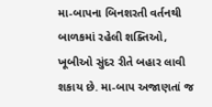મા-બાપના બિનશરતી વર્તનથી બાળકમાં રહેલી શક્તિઓ, ખૂબીઓ સુંદર રીતે બહાર લાવી શકાય છે. મા-બાપ અજાણતાં જ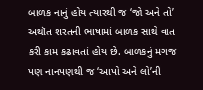બાળક નાનું હોય ત્યારથી જ ‘જો અને તો’ અથૉત શરતની ભાષામાં બાળક સાથે વાત કરી કામ કઢાવતાં હોય છે. બાળકનું મગજ પણ નાનપણથી જ ‘આપો અને લો’ની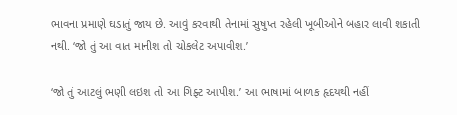ભાવના પ્રમાણે ઘડાતું જાય છે. આવું કરવાથી તેનામાં સુષુપ્ત રહેલી ખૂબીઓને બહાર લાવી શકાતી નથી. ‘જો તું આ વાત માનીશ તો ચોકલેટ અપાવીશ.’

‘જો તું આટલું ભણી લઇશ તો આ ગિફ્ટ આપીશ.’ આ ભાષામાં બાળક હૃદયથી નહીં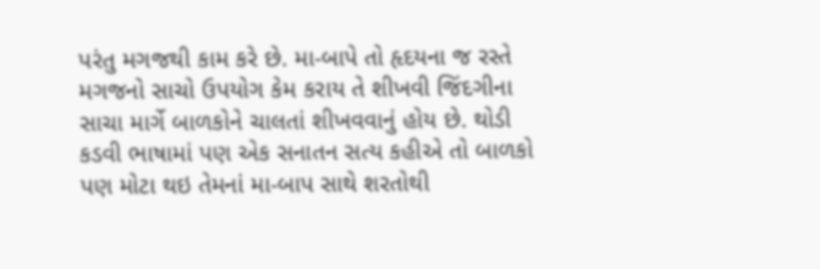પરંતુ મગજથી કામ કરે છે. મા-બાપે તો હૃદયના જ રસ્તે મગજનો સાચો ઉપયોગ કેમ કરાય તે શીખવી જિંદગીના સાચા માર્ગે બાળકોને ચાલતાં શીખવવાનું હોય છે. થોડી કડવી ભાષામાં પણ એક સનાતન સત્ય કહીએ તો બાળકો પણ મોટા થઇ તેમનાં મા-બાપ સાથે શરતોથી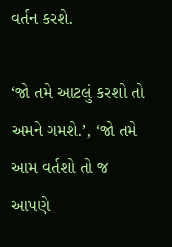વર્તન કરશે.

‘જો તમે આટલું કરશો તો અમને ગમશે.’, ‘જો તમે આમ વર્તશો તો જ આપણે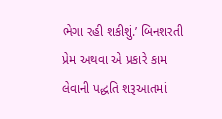ભેગા રહી શકીશું.’ બિનશરતી પ્રેમ અથવા એ પ્રકારે કામ લેવાની પદ્ધતિ શરૂઆતમાં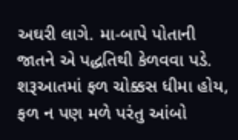અઘરી લાગે. મા-બાપે પોતાની જાતને એ પદ્ધતિથી કેળવવા પડે. શરૂઆતમાં ફળ ચોક્કસ ધીમા હોય, ફળ ન પણ મળે પરંતુ આંબો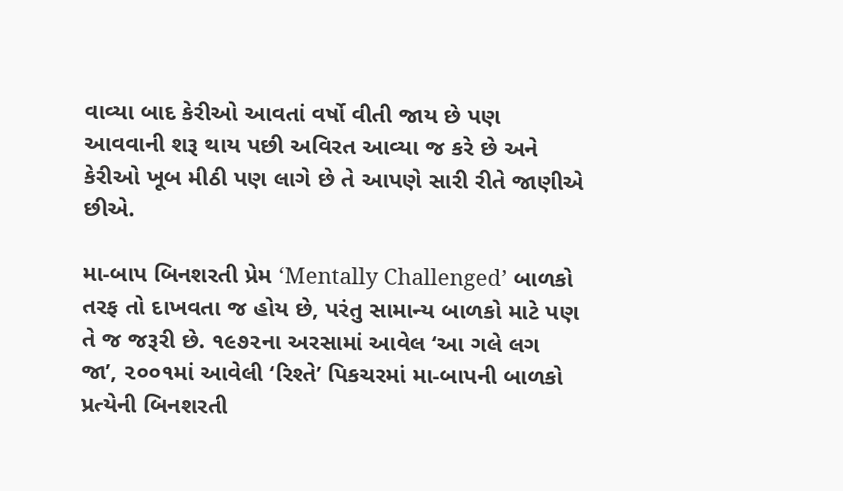વાવ્યા બાદ કેરીઓ આવતાં વર્ષો વીતી જાય છે પણ આવવાની શરૂ થાય પછી અવિરત આવ્યા જ કરે છે અને કેરીઓ ખૂબ મીઠી પણ લાગે છે તે આપણે સારી રીતે જાણીએ છીએ.

મા-બાપ બિનશરતી પ્રેમ ‘Mentally Challenged’ બાળકો તરફ તો દાખવતા જ હોય છે, પરંતુ સામાન્ય બાળકો માટે પણ તે જ જરૂરી છે. ૧૯૭૨ના અરસામાં આવેલ ‘આ ગલે લગ જા’, ૨૦૦૧માં આવેલી ‘રિશ્તે’ પિકચરમાં મા-બાપની બાળકો પ્રત્યેની બિનશરતી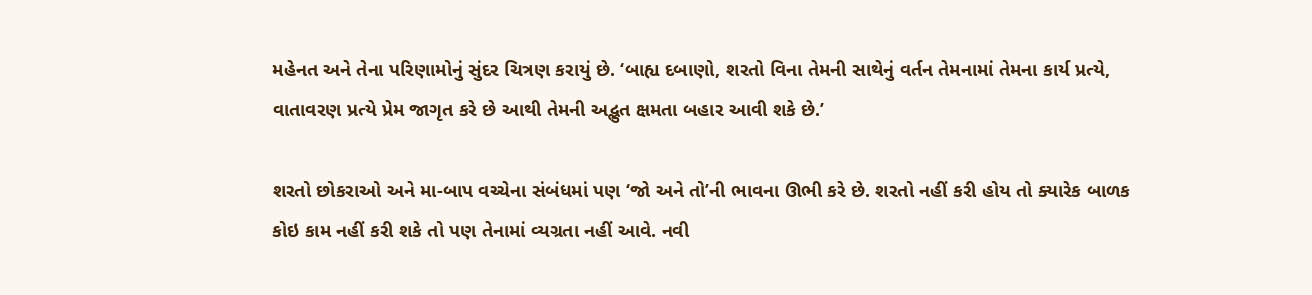મહેનત અને તેના પરિણામોનું સુંદર ચિત્રણ કરાયું છે. ‘બાહ્ય દબાણો, શરતો વિના તેમની સાથેનું વર્તન તેમનામાં તેમના કાર્ય પ્રત્યે, વાતાવરણ પ્રત્યે પ્રેમ જાગૃત કરે છે આથી તેમની અદ્ભુત ક્ષમતા બહાર આવી શકે છે.’

શરતો છોકરાઓ અને મા-બાપ વચ્ચેના સંબંધમાં પણ ‘જો અને તો’ની ભાવના ઊભી કરે છે. શરતો નહીં કરી હોય તો ક્યારેક બાળક કોઇ કામ નહીં કરી શકે તો પણ તેનામાં વ્યગ્રતા નહીં આવે. નવી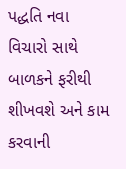પદ્ધતિ નવા વિચારો સાથે બાળકને ફરીથી શીખવશે અને કામ કરવાની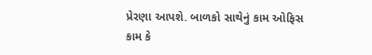પ્રેરણા આપશે. બાળકો સાથેનું કામ ઓફિસ કામ કે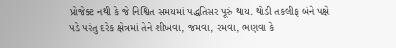પ્રોજેક્ટ નથી કે જે નિશ્વિત સમયમાં પદ્ધતિસર પૂરું થાય. થોડી તકલીફ બંને પક્ષે પડે પરંતુ દરેક ક્ષેત્રમાં તેને શીખવા, જમવા, રમવા, ભણવા કે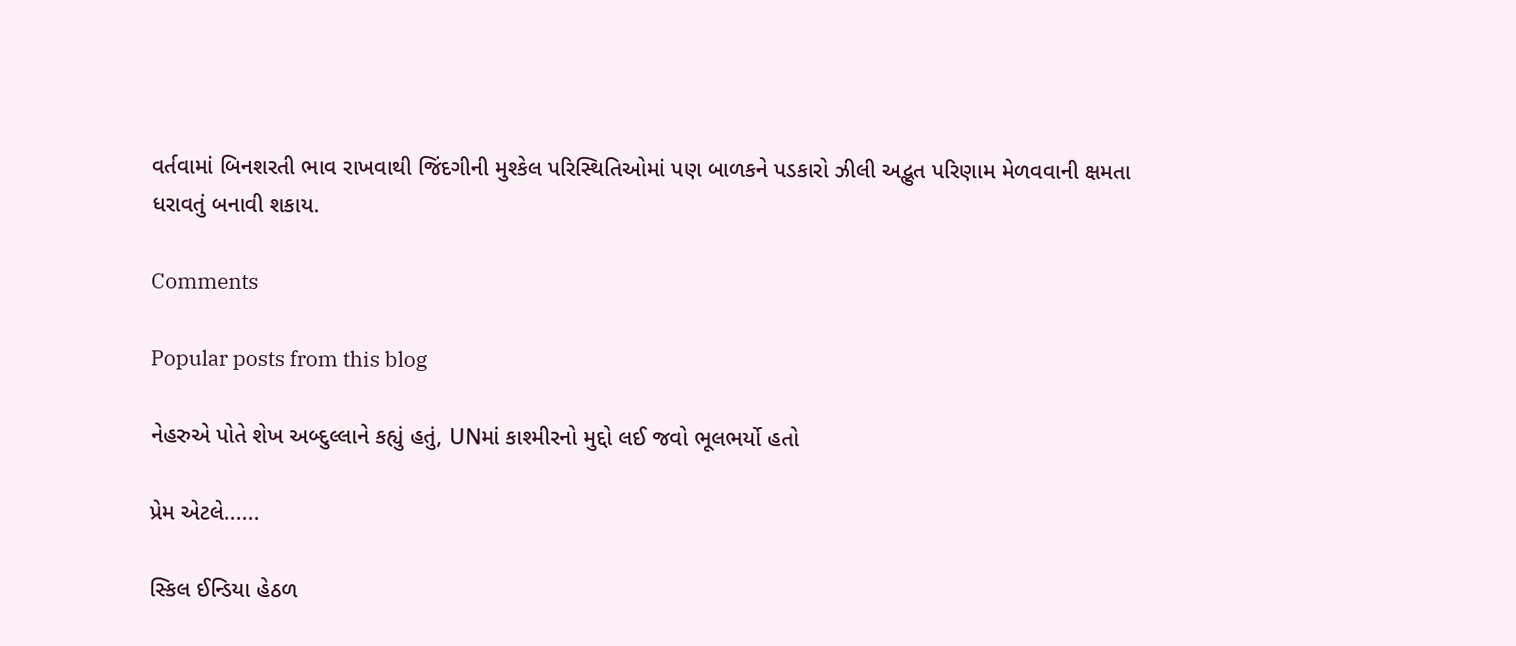વર્તવામાં બિનશરતી ભાવ રાખવાથી જિંદગીની મુશ્કેલ પરિસ્થિતિઓમાં પણ બાળકને પડકારો ઝીલી અદ્ભુત પરિણામ મેળવવાની ક્ષમતા ધરાવતું બનાવી શકાય.

Comments

Popular posts from this blog

નેહરુએ પોતે શેખ અબ્દુલ્લાને કહ્યું હતું, UNમાં કાશ્મીરનો મુદ્દો લઈ જવો ભૂલભર્યો હતો

પ્રેમ એટલે......

સ્કિલ ઈન્ડિયા હેઠળ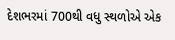દેશભરમાં 700થી વધુ સ્થળોએ એક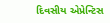દિવસીય એપ્રેન્ટિસ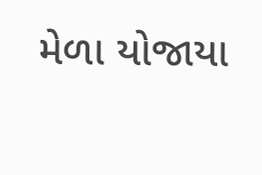મેળા યોજાયા